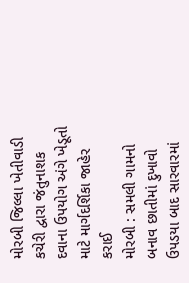મોરબી જિલ્લા ખેતીવાડી કચેરી દ્વારા જંતુનાશક દવાના ઉપયોગ અંગે ખેડૂતો માટે માર્ગદર્શિકા જાહેર કરાઈ
મોરબી : સમલી ગામનો બનાવ છાતીમાં દુખાવો ઉપડયા બાદ સારવારમાં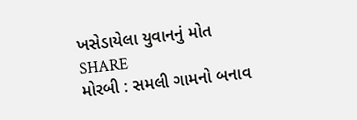ખસેડાયેલા યુવાનનું મોત
SHARE
મોરબી : સમલી ગામનો બનાવ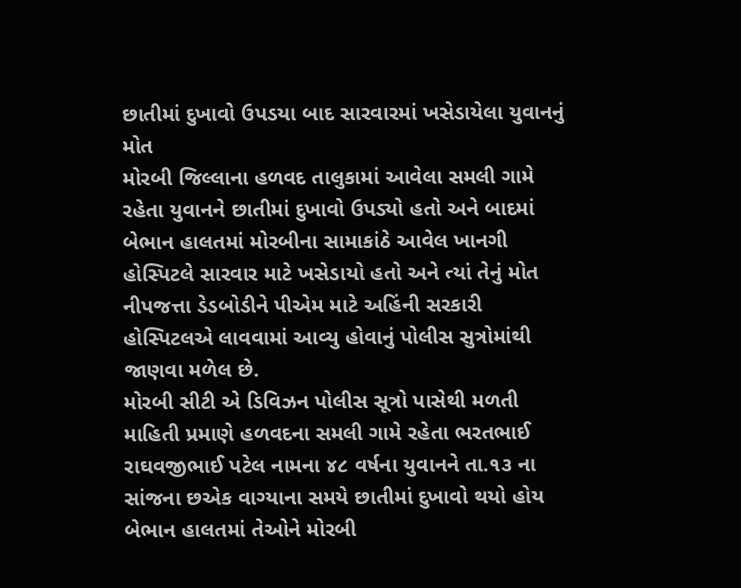છાતીમાં દુખાવો ઉપડયા બાદ સારવારમાં ખસેડાયેલા યુવાનનું મોત
મોરબી જિલ્લાના હળવદ તાલુકામાં આવેલા સમલી ગામે રહેતા યુવાનને છાતીમાં દુખાવો ઉપડ્યો હતો અને બાદમાં બેભાન હાલતમાં મોરબીના સામાકાંઠે આવેલ ખાનગી હોસ્પિટલે સારવાર માટે ખસેડાયો હતો અને ત્યાં તેનું મોત નીપજત્તા ડેડબોડીને પીએમ માટે અહિંની સરકારી હોસ્પિટલએ લાવવામાં આવ્યુ હોવાનું પોલીસ સુત્રોમાંથી જાણવા મળેલ છે.
મોરબી સીટી એ ડિવિઝન પોલીસ સૂત્રો પાસેથી મળતી માહિતી પ્રમાણે હળવદના સમલી ગામે રહેતા ભરતભાઈ રાઘવજીભાઈ પટેલ નામના ૪૮ વર્ષના યુવાનને તા.૧૩ ના સાંજના છએક વાગ્યાના સમયે છાતીમાં દુખાવો થયો હોય બેભાન હાલતમાં તેઓને મોરબી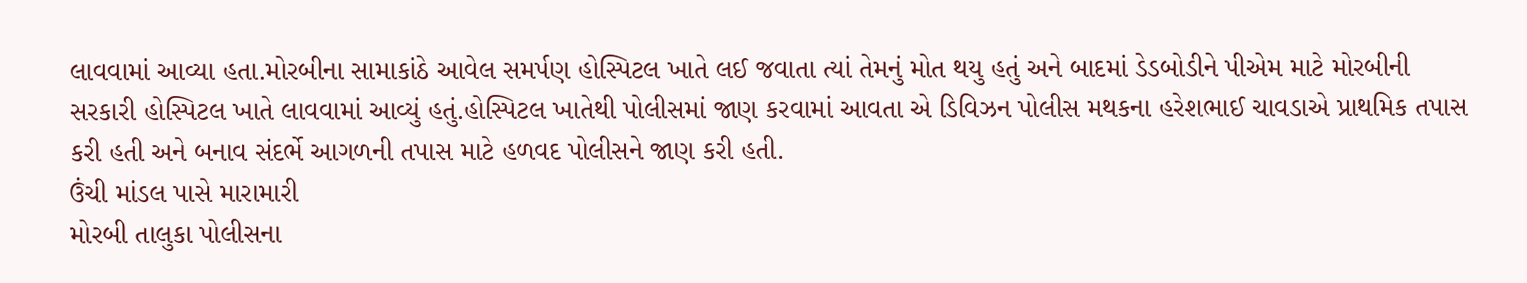લાવવામાં આવ્યા હતા.મોરબીના સામાકાંઠે આવેલ સમર્પણ હોસ્પિટલ ખાતે લઈ જવાતા ત્યાં તેમનું મોત થયુ હતું અને બાદમાં ડેડબોડીને પીએમ માટે મોરબીની સરકારી હોસ્પિટલ ખાતે લાવવામાં આવ્યું હતું.હોસ્પિટલ ખાતેથી પોલીસમાં જાણ કરવામાં આવતા એ ડિવિઝન પોલીસ મથકના હરેશભાઈ ચાવડાએ પ્રાથમિક તપાસ કરી હતી અને બનાવ સંદર્ભે આગળની તપાસ માટે હળવદ પોલીસને જાણ કરી હતી.
ઉંચી માંડલ પાસે મારામારી
મોરબી તાલુકા પોલીસના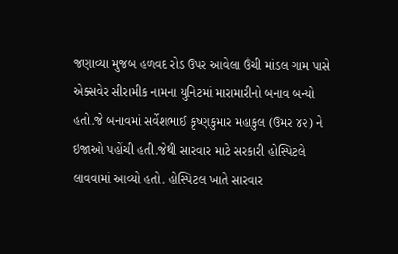જણાવ્યા મુજબ હળવદ રોડ ઉપર આવેલા ઉંચી માંડલ ગામ પાસે એક્સવેર સીરામીક નામના યુનિટમાં મારામારીનો બનાવ બન્યો હતો.જે બનાવમાં સર્વેશભાઈ કૃષ્ણકુમાર મહાકુલ (ઉમર ૪૨) ને ઇજાઓ પહોંચી હતી.જેથી સારવાર માટે સરકારી હોસ્પિટલે લાવવામાં આવ્યો હતો. હોસ્પિટલ ખાતે સારવાર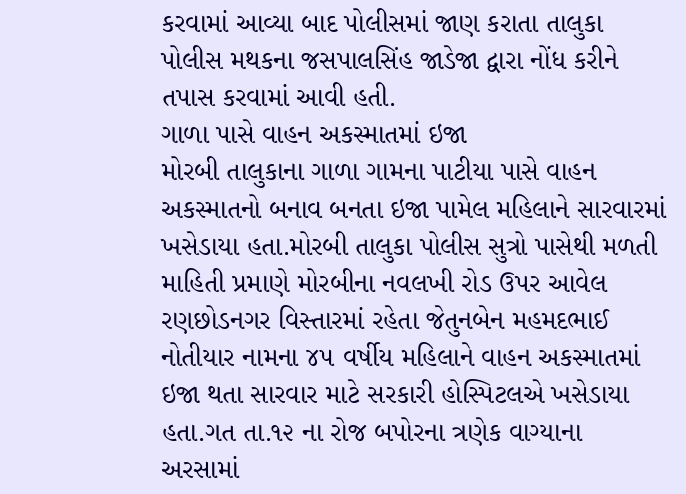કરવામાં આવ્યા બાદ પોલીસમાં જાણ કરાતા તાલુકા પોલીસ મથકના જસપાલસિંહ જાડેજા દ્વારા નોંધ કરીને તપાસ કરવામાં આવી હતી.
ગાળા પાસે વાહન અકસ્માતમાં ઇજા
મોરબી તાલુકાના ગાળા ગામના પાટીયા પાસે વાહન અકસ્માતનો બનાવ બનતા ઇજા પામેલ મહિલાને સારવારમાં ખસેડાયા હતા.મોરબી તાલુકા પોલીસ સુત્રો પાસેથી મળતી માહિતી પ્રમાણે મોરબીના નવલખી રોડ ઉપર આવેલ રણછોડનગર વિસ્તારમાં રહેતા જેતુનબેન મહમદભાઈ નોતીયાર નામના ૪૫ વર્ષીય મહિલાને વાહન અકસ્માતમાં ઇજા થતા સારવાર માટે સરકારી હોસ્પિટલએ ખસેડાયા હતા.ગત તા.૧૨ ના રોજ બપોરના ત્રણેક વાગ્યાના અરસામાં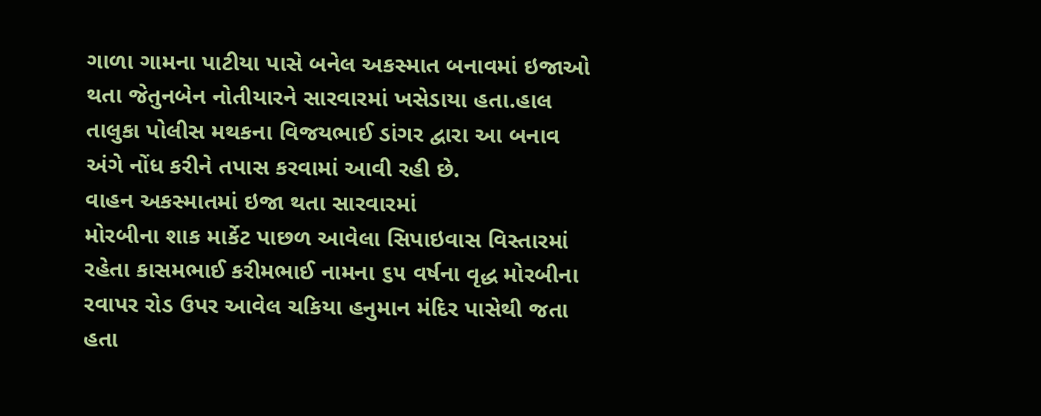ગાળા ગામના પાટીયા પાસે બનેલ અકસ્માત બનાવમાં ઇજાઓ થતા જેતુનબેન નોતીયારને સારવારમાં ખસેડાયા હતા.હાલ તાલુકા પોલીસ મથકના વિજયભાઈ ડાંગર દ્વારા આ બનાવ અંગે નોંધ કરીને તપાસ કરવામાં આવી રહી છે.
વાહન અકસ્માતમાં ઇજા થતા સારવારમાં
મોરબીના શાક માર્કેટ પાછળ આવેલા સિપાઇવાસ વિસ્તારમાં રહેતા કાસમભાઈ કરીમભાઈ નામના ૬૫ વર્ષના વૃદ્ધ મોરબીના રવાપર રોડ ઉપર આવેલ ચકિયા હનુમાન મંદિર પાસેથી જતા હતા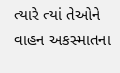ત્યારે ત્યાં તેઓને વાહન અકસ્માતના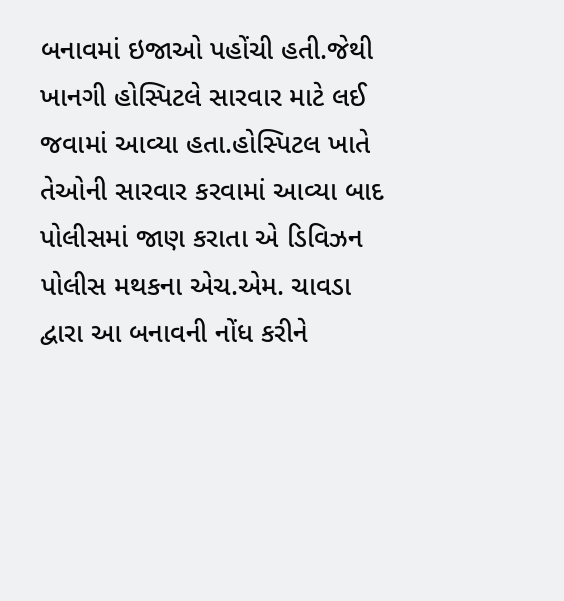બનાવમાં ઇજાઓ પહોંચી હતી.જેથી ખાનગી હોસ્પિટલે સારવાર માટે લઈ જવામાં આવ્યા હતા.હોસ્પિટલ ખાતે તેઓની સારવાર કરવામાં આવ્યા બાદ પોલીસમાં જાણ કરાતા એ ડિવિઝન પોલીસ મથકના એચ.એમ. ચાવડા દ્વારા આ બનાવની નોંધ કરીને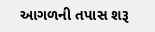આગળની તપાસ શરૂ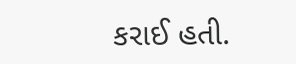કરાઈ હતી.